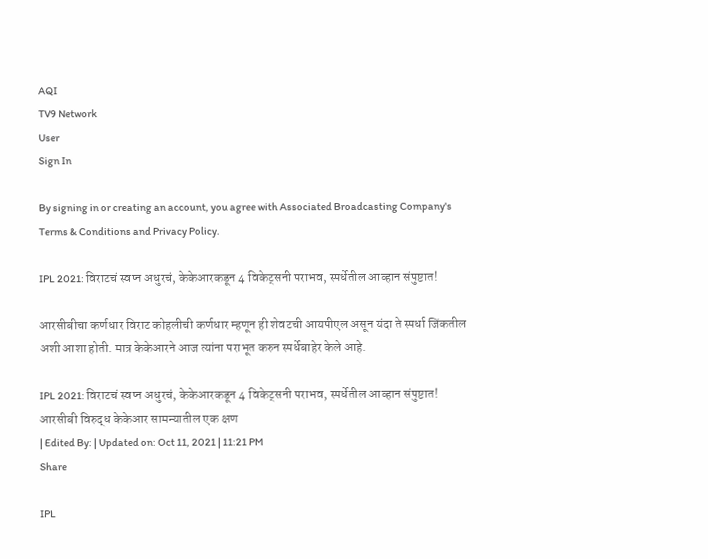AQI
TV9 Network
User
Sign In

By signing in or creating an account, you agree with Associated Broadcasting Company's Terms & Conditions and Privacy Policy.

IPL 2021: विराटचं स्वप्न अधुरचं, केकेआरकडून 4 विकेट्सनी पराभव, स्पर्धेतील आव्हान संपुष्टात!

आरसीबीचा कर्णधार विराट कोहलीची कर्णधार म्हणून ही शेवटची आयपीएल असून यंदा ते स्पर्धा जिंकतील अशी आशा होती. मात्र केकेआरने आज त्यांना पराभूत करुन स्पर्धेबाहेर केले आहे.

IPL 2021: विराटचं स्वप्न अधुरचं, केकेआरकडून 4 विकेट्सनी पराभव, स्पर्धेतील आव्हान संपुष्टात!
आरसीबी विरुद्ध केकेआर सामन्यातील एक क्षण
| Edited By: | Updated on: Oct 11, 2021 | 11:21 PM
Share

IPL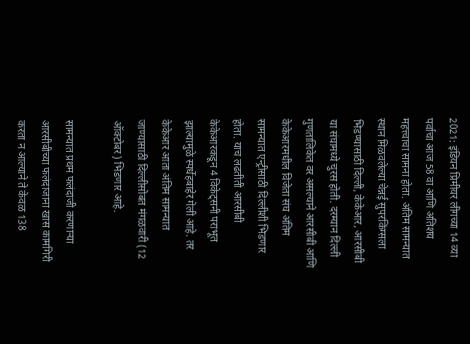2021: इंडियन प्रिमीयर लीगच्या 14 व्या पर्वाचा आज 58 वा आणि अतिशय महत्त्वाचा सामना होता. अंतिम सामन्यात स्थान मिळवलेल्या चेन्नई सुपरकिंग्सला भिडण्यासाठी दिल्ली, केकेआर, आरसीबी या संघामध्ये चुरस होती. दरम्यान दिल्ली गुणतालिकेत वर असल्याने आरसीबी आणि केकेआरमधील विजेता संघ अंतिम सामन्यात एन्ट्रीसाठी दिल्लीशी भिडणार होता. याच लढतीती आरसीबी केकेआरकडून 4 विकेट्सनी पराभूत झाल्यामुळे स्पर्धेहबाहेर गेली आहे. तर केकेआर आता अंतिम सामन्यात जाण्यासाठी दिल्लीसोबत मंगळवारी (12 ऑक्टोबर) भिडणार आहे.

सामन्यात प्रथम फलंदाजी करणाऱ्या आरसीबीच्या फलंदाजाना खास कामगिरी करता न आल्याने ते केवळ 138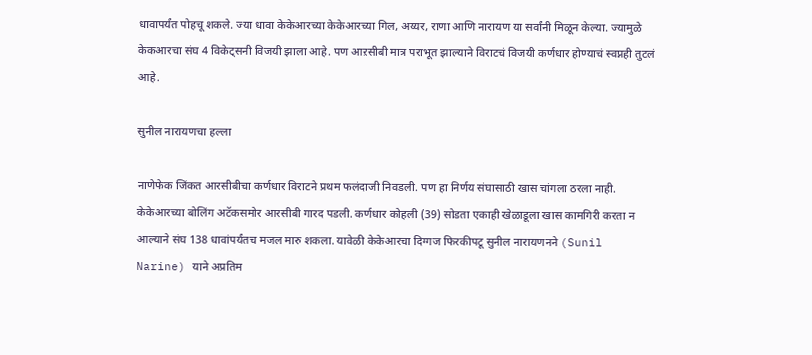धावापर्यंत पोहचू शकले. ज्या धावा केकेआरच्या केकेआरच्या गिल, अय्यर, राणा आणि नारायण या सर्वांनी मिळून केल्या. ज्यामुळे केकआरचा संघ 4 विकेट्सनी विजयी झाला आहे. पण आऱसीबी मात्र पराभूत झाल्याने विराटचं विजयी कर्णधार होण्याचं स्वप्नही तुटलं आहे.

सुनील नारायणचा हल्ला

नाणेफेक जिंकत आरसीबीचा कर्णधार विराटने प्रथम फलंदाजी निवडली. पण हा निर्णय संघासाठी खास चांगला ठरला नाही. केकेआरच्या बोलिंग अटॅकसमोर आरसीबी गारद पडली. कर्णधार कोहली (39) सोडता एकाही खेळाडूला खास कामगिरी करता न आल्याने संघ 138 धावांपर्यंतच मजल मारु शकला. यावेळी केकेआरचा दिग्गज फिरकीपटू सुनील नारायणनने (Sunil Narine) याने अप्रतिम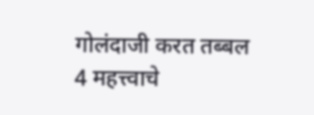गोलंदाजी करत तब्बल 4 महत्त्वाचे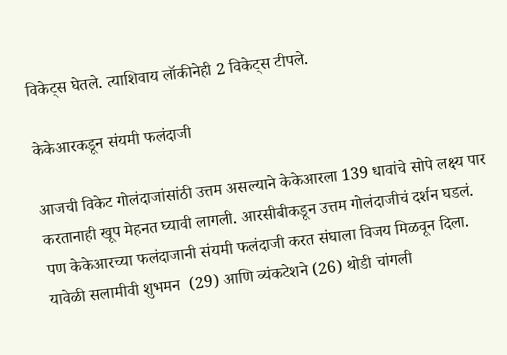विकेट्स घेतले. त्याशिवाय लॉकीनेही 2 विकेट्स टीपले.

केकेआरकडून संयमी फलंदाजी

आजची विकेट गोलंदाजांसांठी उत्तम असल्याने केकेआरला 139 धावांचे सोपे लक्ष्य पार करतानाही खूप मेहनत घ्यावी लागली. आरसीबीकडून उत्तम गोलंदाजीचं दर्शन घडलं. पण केकेआरच्या फलंदाजानी संयमी फलंदाजी करत संघाला विजय मिळवून दिला. यावेळी सलामीवी शुभमन  (29) आणि व्यंकटेशने (26) थोडी चांगली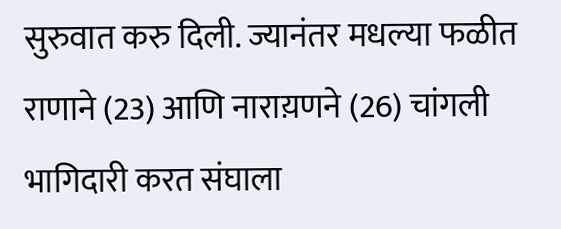सुरुवात करु दिली. ज्यानंतर मधल्या फळीत राणाने (23) आणि नाराय़णने (26) चांगली भागिदारी करत संघाला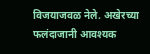विजयाजवळ नेले. अखेरच्या फलंदाजानी आवश्यक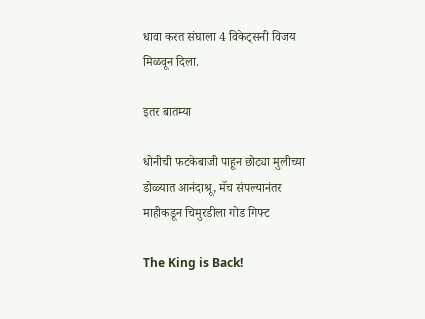धावा करत संघाला 4 विकेट्सनी विजय मिळवून दिला.

इतर बातम्या

धोनीची फटकेबाजी पाहून छोट्या मुलीच्या डोळ्यात आनंदाश्रू, मॅच संपल्यानंतर माहीकडून चिमुरडीला गोड गिफ्ट

The King is Back!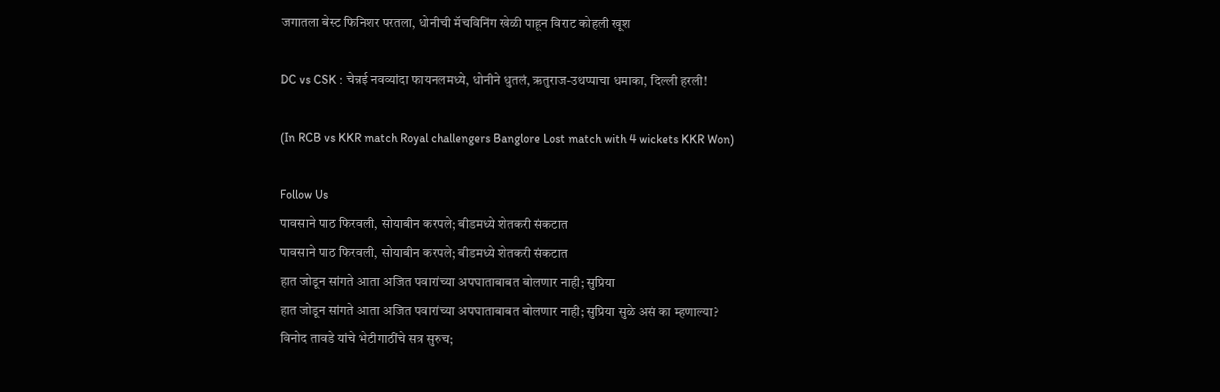जगातला बेस्ट फिनिशर परतला, धोनीची मॅचविनिंग खेळी पाहून विराट कोहली खूश

DC vs CSK : चेन्नई नवव्यांदा फायनलमध्ये, धोनीने धुतलं, ऋतुराज-उथप्पाचा धमाका, दिल्ली हरली!

(In RCB vs KKR match Royal challengers Banglore Lost match with 4 wickets KKR Won)

Follow Us
पावसाने पाठ फिरवली, सोयाबीन करपले; बीडमध्ये शेतकरी संकटात
पावसाने पाठ फिरवली, सोयाबीन करपले; बीडमध्ये शेतकरी संकटात
हात जोडून सांगते आता अजित पवारांच्या अपघाताबाबत बोलणार नाही; सुप्रिया
हात जोडून सांगते आता अजित पवारांच्या अपघाताबाबत बोलणार नाही; सुप्रिया सुळे असं का म्हणाल्या?
विनोद तावडे यांचे भेटीगाठींचे सत्र सुरुच;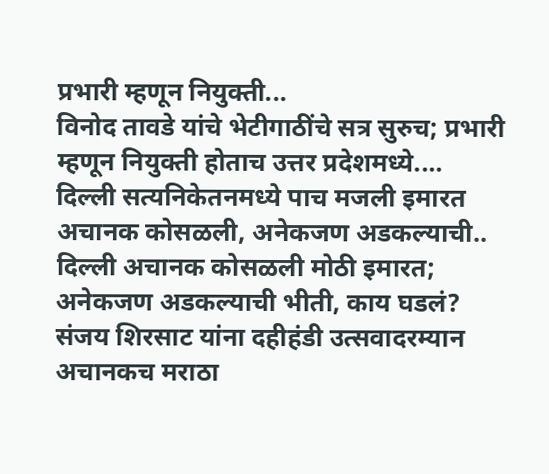प्रभारी म्हणून नियुक्ती...
विनोद तावडे यांचे भेटीगाठींचे सत्र सुरुच; प्रभारी म्हणून नियुक्ती होताच उत्तर प्रदेशमध्ये....
दिल्ली सत्यनिकेतनमध्ये पाच मजली इमारत अचानक कोसळली, अनेकजण अडकल्याची..
दिल्ली अचानक कोसळली मोठी इमारत; अनेकजण अडकल्याची भीती, काय घडलं?
संजय शिरसाट यांना दहीहंडी उत्सवादरम्यान अचानकच मराठा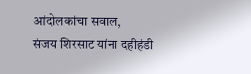आंदोलकांचा सवाल,
संजय शिरसाट यांना दहीहंडी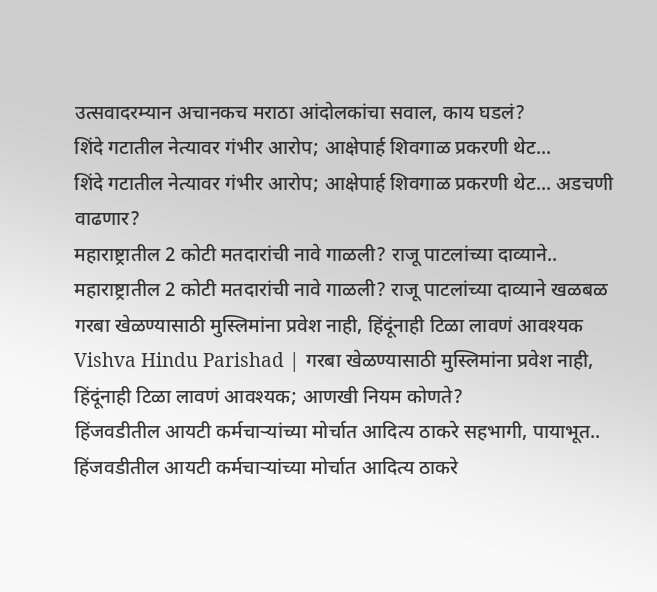उत्सवादरम्यान अचानकच मराठा आंदोलकांचा सवाल, काय घडलं?
शिंदे गटातील नेत्यावर गंभीर आरोप; आक्षेपार्ह शिवगाळ प्रकरणी थेट...
शिंदे गटातील नेत्यावर गंभीर आरोप; आक्षेपार्ह शिवगाळ प्रकरणी थेट... अडचणी वाढणार?
महाराष्ट्रातील 2 कोटी मतदारांची नावे गाळली? राजू पाटलांच्या दाव्याने..
महाराष्ट्रातील 2 कोटी मतदारांची नावे गाळली? राजू पाटलांच्या दाव्याने खळबळ
गरबा खेळण्यासाठी मुस्लिमांना प्रवेश नाही, हिंदूंनाही टिळा लावणं आवश्यक
Vishva Hindu Parishad | गरबा खेळण्यासाठी मुस्लिमांना प्रवेश नाही, हिंदूंनाही टिळा लावणं आवश्यक; आणखी नियम कोणते?
हिंजवडीतील आयटी कर्मचाऱ्यांच्या मोर्चात आदित्य ठाकरे सहभागी, पायाभूत..
हिंजवडीतील आयटी कर्मचाऱ्यांच्या मोर्चात आदित्य ठाकरे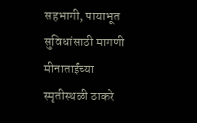सहभागी, पायाभूत सुविधांसाठी मागणी
मीनाताईंच्या स्मृतीस्थळी ठाकरे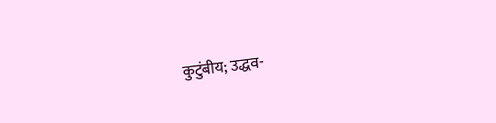कुटुंबीय; उद्धव-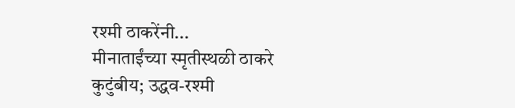रश्मी ठाकरेंनी...
मीनाताईंच्या स्मृतीस्थळी ठाकरे कुटुंबीय; उद्धव-रश्मी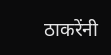ठाकरेंनी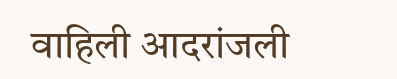वाहिली आदरांजली